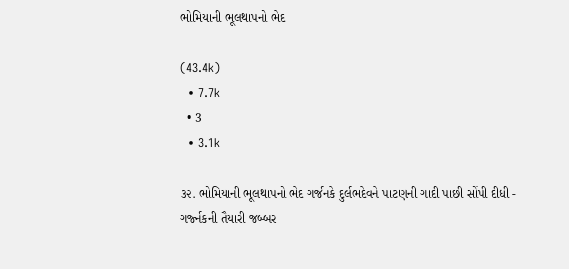ભોમિયાની ભૂલથાપનો ભેદ

(43.4k)
  • 7.7k
  • 3
  • 3.1k

૩૨. ભોમિયાની ભૂલથાપનો ભેદ ગર્જનકે દુર્લભદેવને પાટણની ગાદી પાછી સોંપી દીધી - ગર્જ્નકની તૈયારી જબ્બર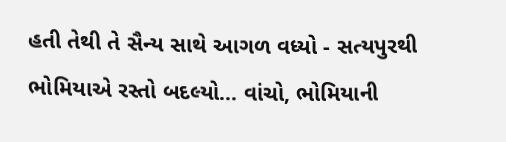હતી તેથી તે સૈન્ય સાથે આગળ વધ્યો - સત્યપુરથી ભોમિયાએ રસ્તો બદલ્યો... વાંચો, ભોમિયાની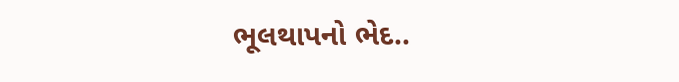ભૂલથાપનો ભેદ..